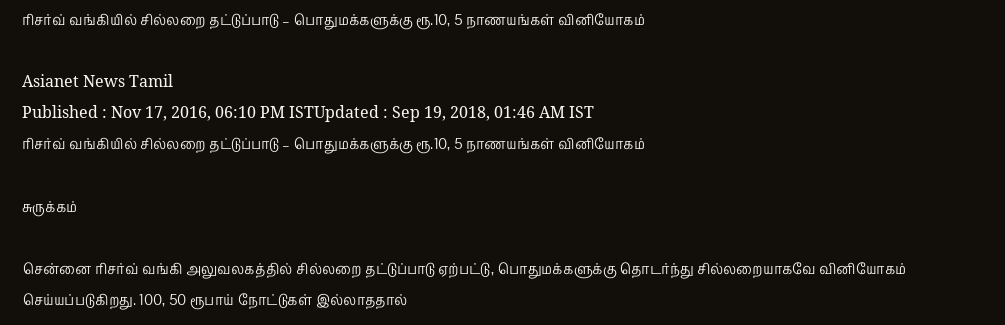ரிசர்வ் வங்கியில் சில்லறை தட்டுப்பாடு – பொதுமக்களுக்கு ரூ.10, 5 நாணயங்கள் வினியோகம்

Asianet News Tamil
Published : Nov 17, 2016, 06:10 PM ISTUpdated : Sep 19, 2018, 01:46 AM IST
ரிசர்வ் வங்கியில் சில்லறை தட்டுப்பாடு – பொதுமக்களுக்கு ரூ.10, 5 நாணயங்கள் வினியோகம்

சுருக்கம்

சென்னை ரிசர்வ் வங்கி அலுவலகத்தில் சில்லறை தட்டுப்பாடு ஏற்பட்டு, பொதுமக்களுக்கு தொடர்ந்து சில்லறையாகவே வினியோகம் செய்யப்படுகிறது. 100, 50 ரூபாய் நோட்டுகள் இல்லாததால்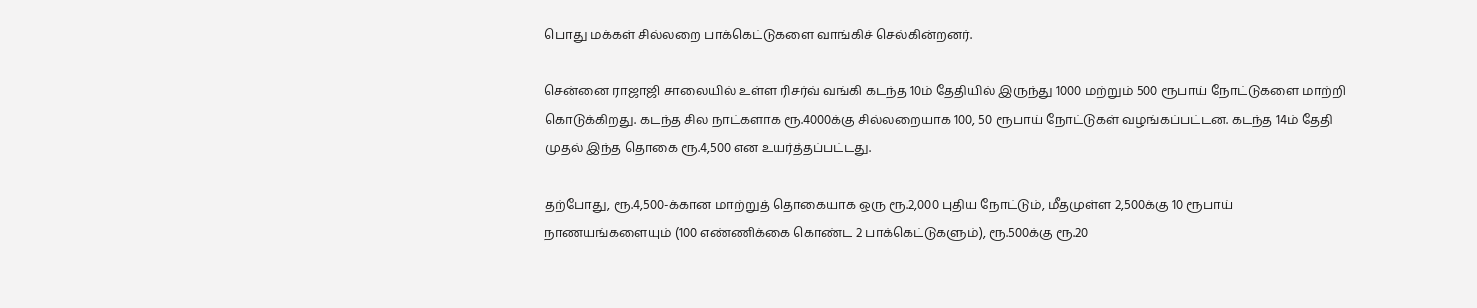பொது மக்கள் சில்லறை பாக்கெட்டுகளை வாங்கிச் செல்கின்றனர்.

சென்னை ராஜாஜி சாலையில் உள்ள ரிசர்வ் வங்கி கடந்த 10ம் தேதியில் இருந்து 1000 மற்றும் 500 ரூபாய் நோட்டுகளை மாற்றி கொடுக்கிறது. கடந்த சில நாட்களாக ரூ.4000க்கு சில்லறையாக 100, 50 ரூபாய் நோட்டுகள் வழங்கப்பட்டன. கடந்த 14ம் தேதி முதல் இந்த தொகை ரூ.4,500 என உயர்த்தப்பட்டது.

தற்போது, ரூ.4,500-க்கான மாற்றுத் தொகையாக ஒரு ரூ.2,000 புதிய நோட்டும், மீதமுள்ள 2,500க்கு 10 ரூபாய் நாணயங்களையும் (100 எண்ணிக்கை கொண்ட 2 பாக்கெட்டுகளும்), ரூ.500க்கு ரூ.20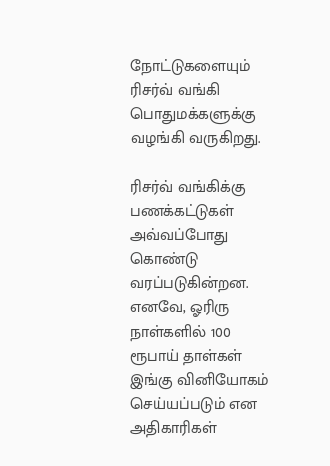நோட்டுகளையும் ரிசர்வ் வங்கி பொதுமக்களுக்கு வழங்கி வருகிறது.

ரிசர்வ் வங்கிக்கு பணக்கட்டுகள் அவ்வப்போது கொண்டு வரப்படுகின்றன. எனவே, ஓரிரு நாள்களில் 100 ரூபாய் தாள்கள் இங்கு வினியோகம் செய்யப்படும் என அதிகாரிகள்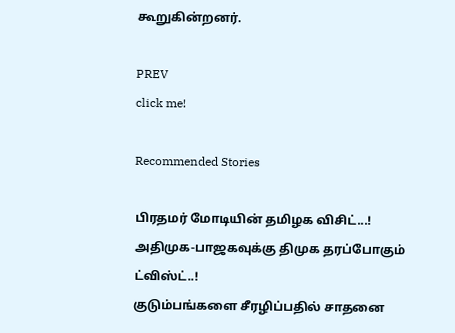கூறுகின்றனர்.

PREV
click me!

Recommended Stories

பிரதமர் மோடியின் தமிழக விசிட்...! அதிமுக-பாஜகவுக்கு திமுக தரப்போகும் ட்விஸ்ட்..!
குடும்பங்களை சீரழிப்பதில் சாதனை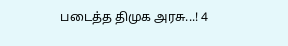படைத்த திமுக அரசு...! 4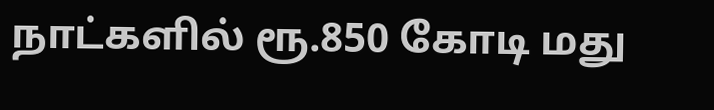நாட்களில் ரூ.850 கோடி மது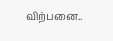விற்பனை..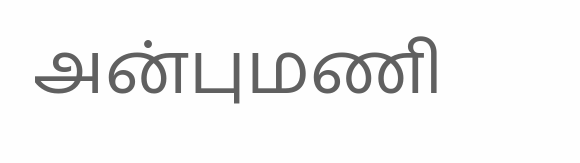அன்புமணி